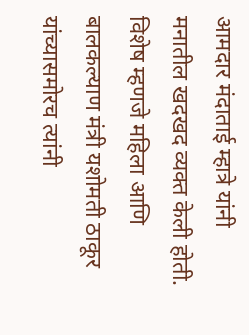आमदार मंदाताई म्हात्रे यांनी मनातील खदखद व्यक्त केली होती. विशेष म्हणजे महिला आणि बालकल्याण मंत्री यशोमती ठाकूर यांच्यासमोरच त्यांनी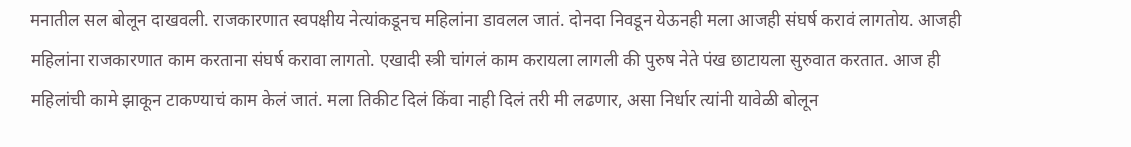मनातील सल बोलून दाखवली. राजकारणात स्वपक्षीय नेत्यांकडूनच महिलांना डावलल जातं. दोनदा निवडून येऊनही मला आजही संघर्ष करावं लागतोय. आजही महिलांना राजकारणात काम करताना संघर्ष करावा लागतो. एखादी स्त्री चांगलं काम करायला लागली की पुरुष नेते पंख छाटायला सुरुवात करतात. आज ही महिलांची कामे झाकून टाकण्याचं काम केलं जातं. मला तिकीट दिलं किंवा नाही दिलं तरी मी लढणार, असा निर्धार त्यांनी यावेळी बोलून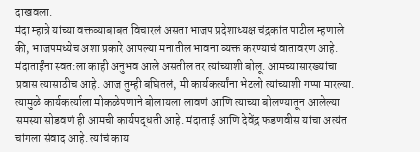दाखवला.
मंदा म्हात्रे यांच्या वक्तव्याबाबत विचारलं असता भाजप प्रदेशाध्यक्ष चंद्रकांत पाटील म्हणाले की, भाजपमध्येच अशा प्रकारे आपल्या मनातील भावना व्यक्त करण्याचं वातावरण आहे. मंदाताईंना स्वत:ला काही अनुभव आले असतील तर त्यांच्याशी बोलू. आमच्यासारख्यांचा प्रवास त्यासाठीच आहे. आज तुम्ही बघितलं, मी कार्यकर्त्यांना भेटलो त्यांच्याशी गप्पा मारल्या. त्यामुळे कार्यकर्त्याला मोकळेपणाने बोलायला लावणं आणि त्याच्या बोलण्यातून आलेल्या समस्या सोडवणं ही आमची कार्यपद्धती आहे. मंदाताई आणि देवेंद्र फडणवीस यांचा अत्यंत चांगला संवाद आहे. त्यांचं काय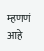म्हणणं आहे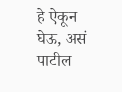हे ऐकून घेऊ, असं पाटील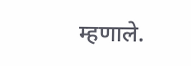म्हणाले.